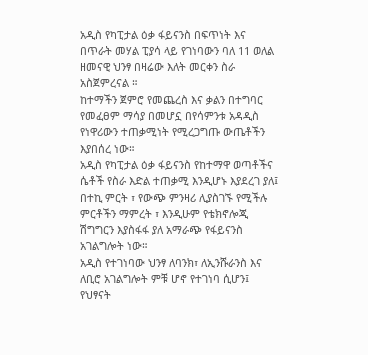አዲስ የካፒታል ዕቃ ፋይናንስ በፍጥነት እና በጥራት መሃል ፒያሳ ላይ የገነባውን ባለ 11 ወለል ዘመናዊ ህንፃ በዛሬው እለት መርቀን ስራ አስጀምረናል ።
ከተማችን ጀምሮ የመጨረስ እና ቃልን በተግባር የመፈፀም ማሳያ በመሆኗ በየሳምንቱ አዳዲስ የነዋሪውን ተጠቃሚነት የሚረጋግጡ ውጤቶችን እያበሰረ ነው።
አዲስ የካፒታል ዕቃ ፋይናንስ የከተማዋ ወጣቶችና ሴቶች የስራ እድል ተጠቃሚ እንዲሆኑ እያደረገ ያለ፤ በተኪ ምርት ፣ የውጭ ምንዛሪ ሊያስገኙ የሚችሉ ምርቶችን ማምረት ፣ እንዲሁም የቴክኖሎጂ ሽግግርን እያስፋፋ ያለ አማራጭ የፋይናንስ አገልግሎት ነው።
አዲስ የተገነባው ህንፃ ለባንክ፣ ለኢንሹራንስ እና ለቢሮ አገልግሎት ምቹ ሆኖ የተገነባ ሲሆን፤ የህፃናት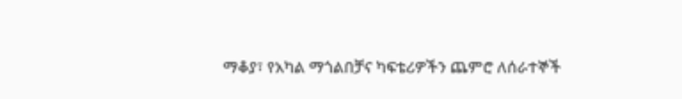ማቆያ፣ የአካል ማጎልበቻና ካፍቴሪዎችን ጨምሮ ለሰራተኞች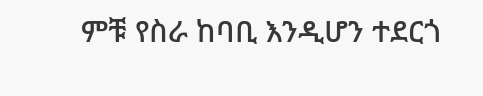ምቹ የስራ ከባቢ እንዲሆን ተደርጎ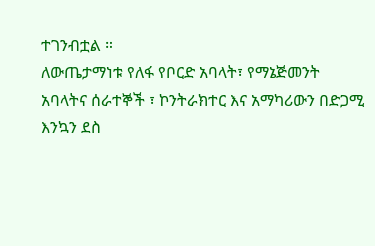ተገንብቷል ።
ለውጤታማነቱ የለፋ የቦርድ አባላት፣ የማኔጅመንት አባላትና ሰራተኞች ፣ ኮንትራክተር እና አማካሪውን በድጋሚ እንኳን ደስ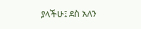ያላችሁ፤ ደስ አለን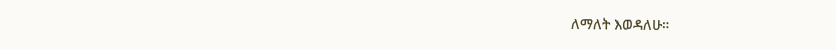ለማለት እወዳለሁ።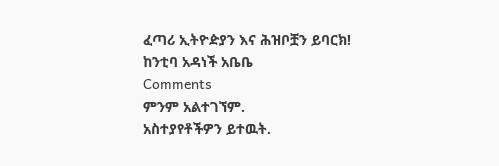ፈጣሪ ኢትዮዽያን እና ሕዝቦቿን ይባርክ!
ከንቲባ አዳነች አቤቤ
Comments
ምንም አልተገኘም.
አስተያየቶችዎን ይተዉት.